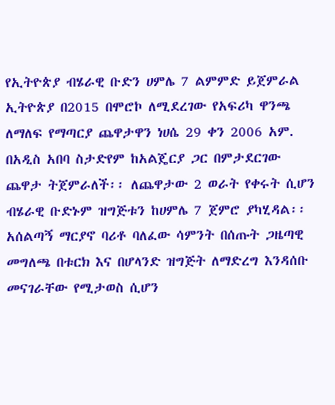የኢትዮጵያ ብሄራዊ ቡድን ሀምሌ 7 ልምምድ ይጀምራል
ኢትዮጵያ በ2015 በሞሮኮ ለሚደረገው የአፍሪካ ዋንጫ ለማለፍ የማጣርያ ጨዋታዋን ነሀሴ 29 ቀን 2006 አም. በአዲስ አበባ ስታድየም ከአልጄርያ ጋር በምታደርገው ጨዋታ ትጀምራለች፡፡ ለጨዋታው 2 ወራት የቀሩት ሲሆን ብሄራዊ ቡድኑም ዝግጅቱን ከሀምሌ 7 ጀምሮ ያካሂዳል፡፡
አሰልጣኝ ማርያኖ ባሪቶ ባለፈው ሳምንት በሰጡት ጋዜጣዊ መግለጫ በቱርክ እና በሆላንድ ዝግጅት ለማድረግ እንዳሰቡ መናገራቸው የሚታወስ ሲሆን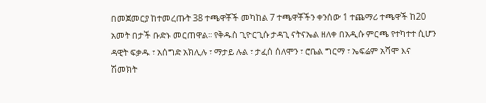በመጀመርያ ከተመረጡት 38 ተጫዋቾች መካከል 7 ተጫዋቾችን ቀንሰው 1 ተጨማሪ ተጫዋች ከ20 አመት በታች ቡድኑ መርጠዋል፡፡ የቅዱስ ጊዮርጊሱ ታዳጊ ናትናኤል ዘለቀ በአዲሱ ምርጫ የተካተተ ሲሆን ዳዊት ፍቃዱ ፣ አሰግድ አክሊሉ ፣ ማታይ ሉል ፣ ታፈሰ ሰለሞን ፣ ሮቤል ግርማ ፣ ኤፍሬም አሻሞ እና ሽመክት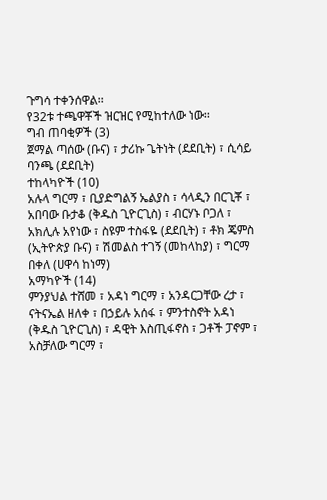ጉግሳ ተቀንሰዋል፡፡
የ32ቱ ተጫዋቾች ዝርዝር የሚከተለው ነው፡፡
ግብ ጠባቂዎች (3)
ጀማል ጣሰው (ቡና) ፣ ታሪኩ ጌትነት (ደደቢት) ፣ ሲሳይ ባንጫ (ደደቢት)
ተከላካዮች (10)
አሉላ ግርማ ፣ ቢያድግልኝ ኤልያስ ፣ ሳላዲን በርጊቾ ፣ አበባው ቡታቆ (ቅዱስ ጊዮርጊስ) ፣ ብርሃኑ ቦጋለ ፣ አክሊሉ አየነው ፣ ስዩም ተስፋዬ (ደደቢት) ፣ ቶክ ጄምስ (ኢትዮጵያ ቡና) ፣ ሽመልስ ተገኝ (መከላከያ) ፣ ግርማ በቀለ (ሀዋሳ ከነማ)
አማካዮች (14)
ምንያህል ተሸመ ፣ አዳነ ግርማ ፣ አንዳርጋቸው ረታ ፣ ናትናኤል ዘለቀ ፣ በኃይሉ አሰፋ ፣ ምንተስኖት አዳነ (ቅዱስ ጊዮርጊስ) ፣ ዳዊት እስጢፋኖስ ፣ ጋቶች ፓኖም ፣ አስቻለው ግርማ ፣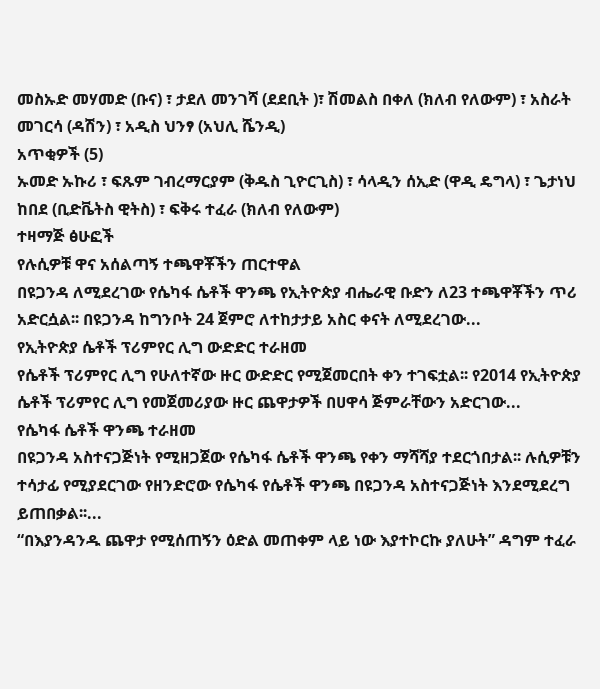መስኡድ መሃመድ (ቡና) ፣ ታደለ መንገሻ (ደደቢት )፣ ሽመልስ በቀለ (ክለብ የለውም) ፣ አስራት መገርሳ (ዳሽን) ፣ አዲስ ህንፃ (አህሊ ሼንዲ)
አጥቂዎች (5)
ኡመድ ኡኩሪ ፣ ፍጹም ገብረማርያም (ቅዱስ ጊዮርጊስ) ፣ ሳላዲን ሰኢድ (ዋዲ ዴግላ) ፣ ጌታነህ ከበደ (ቢድቬትስ ዊትስ) ፣ ፍቅሩ ተፈራ (ክለብ የለውም)
ተዛማጅ ፅሁፎች
የሉሲዎቹ ዋና አሰልጣኝ ተጫዋቾችን ጠርተዋል
በዩጋንዳ ለሚደረገው የሴካፋ ሴቶች ዋንጫ የኢትዮጵያ ብሔራዊ ቡድን ለ23 ተጫዋቾችን ጥሪ አድርሷል፡፡ በዩጋንዳ ከግንቦት 24 ጀምሮ ለተከታታይ አስር ቀናት ለሚደረገው...
የኢትዮጵያ ሴቶች ፕሪምየር ሊግ ውድድር ተራዘመ
የሴቶች ፕሪምየር ሊግ የሁለተኛው ዙር ውድድር የሚጀመርበት ቀን ተገፍቷል፡፡ የ2014 የኢትዮጵያ ሴቶች ፕሪምየር ሊግ የመጀመሪያው ዙር ጨዋታዎች በሀዋሳ ጅምራቸውን አድርገው...
የሴካፋ ሴቶች ዋንጫ ተራዘመ
በዩጋንዳ አስተናጋጅነት የሚዘጋጀው የሴካፋ ሴቶች ዋንጫ የቀን ማሻሻያ ተደርጎበታል፡፡ ሉሲዎቹን ተሳታፊ የሚያደርገው የዘንድሮው የሴካፋ የሴቶች ዋንጫ በዩጋንዳ አስተናጋጅነት እንደሚደረግ ይጠበቃል፡፡...
“በእያንዳንዱ ጨዋታ የሚሰጠኝን ዕድል መጠቀም ላይ ነው እያተኮርኩ ያለሁት” ዳግም ተፈራ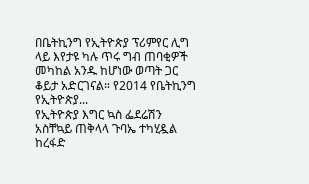በቤትኪንግ የኢትዮጵያ ፕሪምየር ሊግ ላይ እየታዩ ካሉ ጥሩ ግብ ጠባቂዎች መካከል አንዱ ከሆነው ወጣት ጋር ቆይታ አድርገናል። የ2014 የቤትኪንግ የኢትዮጵያ...
የኢትዮጵያ እግር ኳስ ፌደሬሽን አስቸኳይ ጠቅላላ ጉባኤ ተካሂዷል
ከረፋድ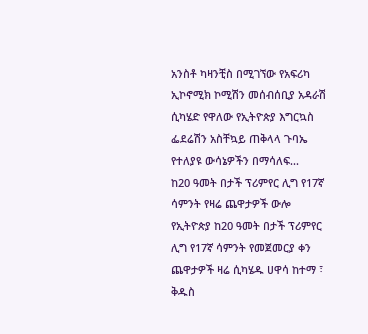አንስቶ ካዛንቺስ በሚገኘው የአፍሪካ ኢኮኖሚክ ኮሚሽን መሰብሰቢያ አዳራሽ ሲካሄድ የዋለው የኢትዮጵያ እግርኳስ ፌደሬሽን አስቸኳይ ጠቅላላ ጉባኤ የተለያዩ ውሳኔዎችን በማሳለፍ...
ከ20 ዓመት በታች ፕሪምየር ሊግ የ17ኛ ሳምንት የዛሬ ጨዋታዎች ውሎ
የኢትዮጵያ ከ20 ዓመት በታች ፕሪምየር ሊግ የ17ኛ ሳምንት የመጀመርያ ቀን ጨዋታዎች ዛሬ ሲካሄዱ ሀዋሳ ከተማ ፣ ቅዱስ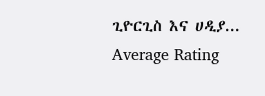ጊዮርጊስ እና ሀዲያ...
Average Rating